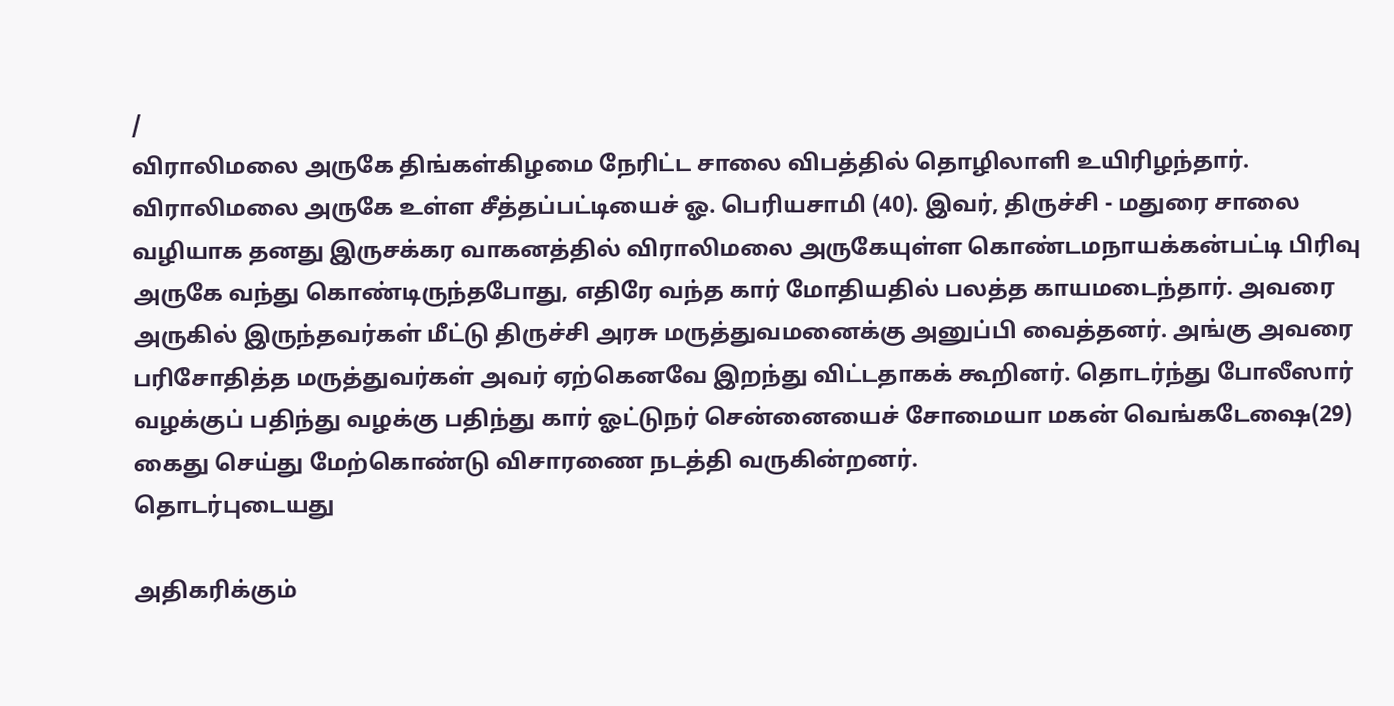/
விராலிமலை அருகே திங்கள்கிழமை நேரிட்ட சாலை விபத்தில் தொழிலாளி உயிரிழந்தார்.
விராலிமலை அருகே உள்ள சீத்தப்பட்டியைச் ஓ. பெரியசாமி (40). இவர், திருச்சி - மதுரை சாலை வழியாக தனது இருசக்கர வாகனத்தில் விராலிமலை அருகேயுள்ள கொண்டமநாயக்கன்பட்டி பிரிவு அருகே வந்து கொண்டிருந்தபோது, எதிரே வந்த கார் மோதியதில் பலத்த காயமடைந்தார். அவரை அருகில் இருந்தவர்கள் மீட்டு திருச்சி அரசு மருத்துவமனைக்கு அனுப்பி வைத்தனர். அங்கு அவரை பரிசோதித்த மருத்துவர்கள் அவர் ஏற்கெனவே இறந்து விட்டதாகக் கூறினர். தொடர்ந்து போலீஸார் வழக்குப் பதிந்து வழக்கு பதிந்து கார் ஓட்டுநர் சென்னையைச் சோமையா மகன் வெங்கடேஷை(29) கைது செய்து மேற்கொண்டு விசாரணை நடத்தி வருகின்றனர்.
தொடர்புடையது

அதிகரிக்கும்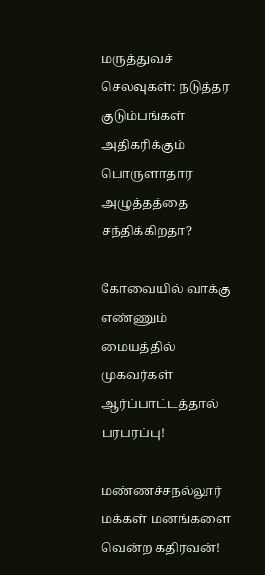மருத்துவச் செலவுகள்: நடுத்தர குடும்பங்கள் அதிகரிக்கும் பொருளாதார அழுத்தத்தை சந்திக்கிறதா?

கோவையில் வாக்கு எண்ணும் மையத்தில் முகவர்கள் ஆர்ப்பாட்டத்தால் பரபரப்பு!

மண்ணச்சநல்லூர் மக்கள் மனங்களை வென்ற கதிரவன்!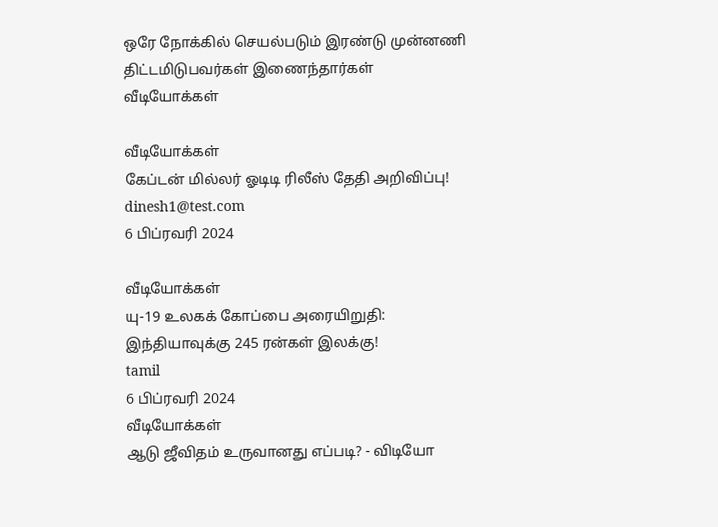ஒரே நோக்கில் செயல்படும் இரண்டு முன்னணி திட்டமிடுபவர்கள் இணைந்தார்கள்
வீடியோக்கள்

வீடியோக்கள்
கேப்டன் மில்லர் ஓடிடி ரிலீஸ் தேதி அறிவிப்பு!
dinesh1@test.com
6 பிப்ரவரி 2024

வீடியோக்கள்
யு-19 உலகக் கோப்பை அரையிறுதி: இந்தியாவுக்கு 245 ரன்கள் இலக்கு!
tamil
6 பிப்ரவரி 2024
வீடியோக்கள்
ஆடு ஜீவிதம் உருவானது எப்படி? - விடியோ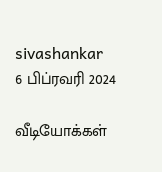sivashankar
6 பிப்ரவரி 2024

வீடியோக்கள்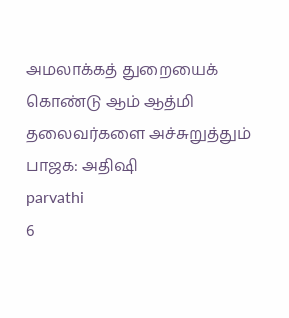அமலாக்கத் துறையைக் கொண்டு ஆம் ஆத்மி தலைவர்களை அச்சுறுத்தும் பாஜக: அதிஷி
parvathi
6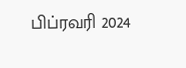பிப்ரவரி 2024